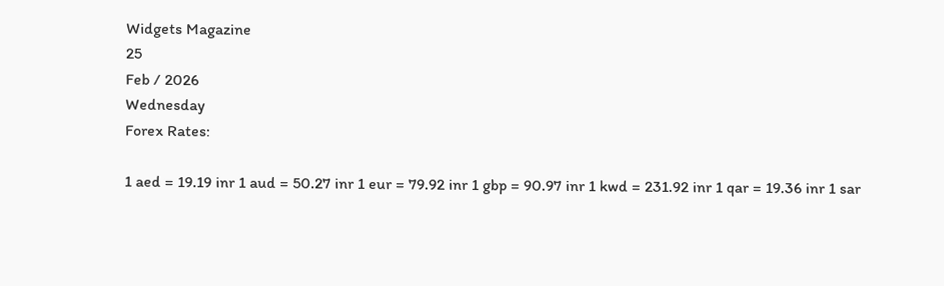Widgets Magazine
25
Feb / 2026
Wednesday
Forex Rates:

1 aed = 19.19 inr 1 aud = 50.27 inr 1 eur = 79.92 inr 1 gbp = 90.97 inr 1 kwd = 231.92 inr 1 qar = 19.36 inr 1 sar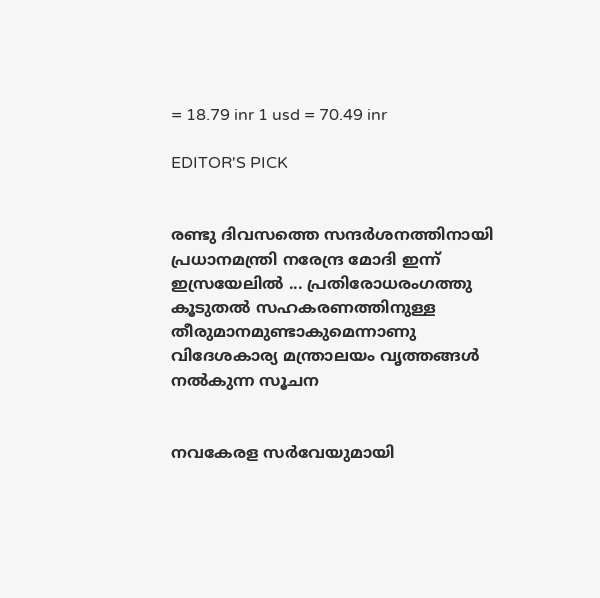= 18.79 inr 1 usd = 70.49 inr

EDITOR'S PICK


രണ്ടു ദിവസത്തെ സന്ദർശനത്തിനായി പ്രധാനമന്ത്രി നരേന്ദ്ര മോദി ഇന്ന് ഇസ്രയേലിൽ ... പ്രതിരോധരംഗത്തു കൂടുതൽ സഹകരണത്തിനുള്ള തീരുമാനമുണ്ടാകുമെന്നാണു വിദേശകാര്യ മന്ത്രാലയം വൃത്തങ്ങൾ നൽകുന്ന സൂചന


നവകേരള സർവേയുമായി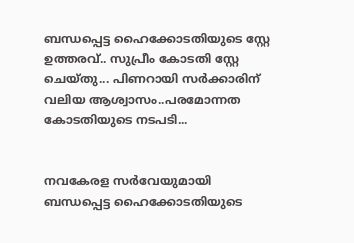ബന്ധപ്പെട്ട ഹൈക്കോടതിയുടെ സ്റ്റേ ഉത്തരവ്.. സുപ്രീം കോടതി സ്റ്റേ ചെയ്തു... പിണറായി സർക്കാരിന് വലിയ ആശ്വാസം..പരമോന്നത കോടതിയുടെ നടപടി...


നവകേരള സർവേയുമായി ബന്ധപ്പെട്ട ഹൈക്കോടതിയുടെ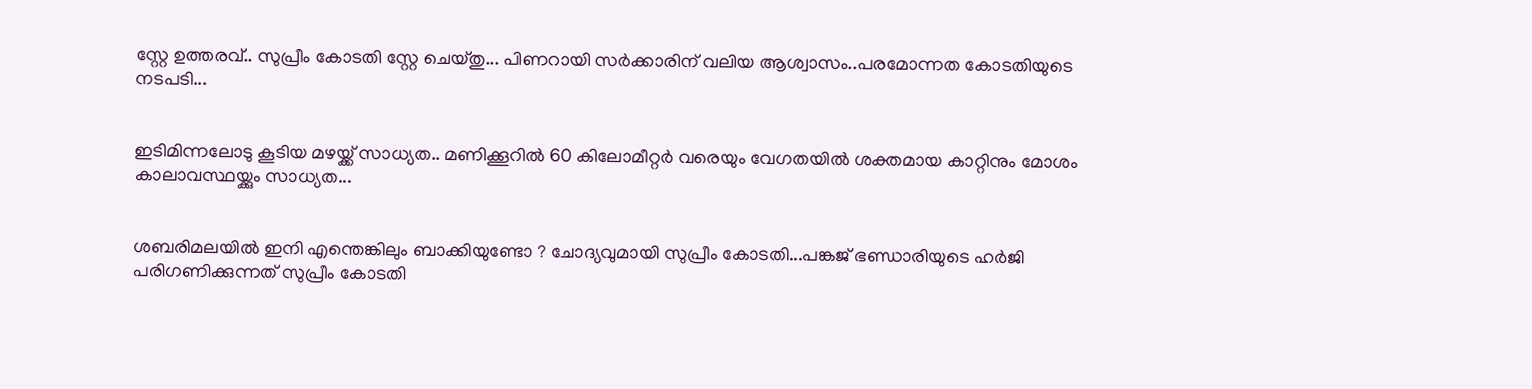സ്റ്റേ ഉത്തരവ്.. സുപ്രീം കോടതി സ്റ്റേ ചെയ്തു... പിണറായി സർക്കാരിന് വലിയ ആശ്വാസം..പരമോന്നത കോടതിയുടെ നടപടി...


ഇടിമിന്നലോടു കൂടിയ മഴയ്ക്ക് സാധ്യത.. മണിക്കൂറിൽ 60 കിലോമീറ്റർ വരെയും വേഗതയിൽ ശക്തമായ കാറ്റിനും മോശം കാലാവസ്ഥയ്ക്കും സാധ്യത...


ശബരിമലയിൽ ഇനി എന്തെങ്കിലും ബാക്കിയുണ്ടോ ? ചോദ്യവുമായി സുപ്രീം കോടതി...പങ്കജ് ഭണ്ഡാരിയുടെ ഹർജി പരിഗണിക്കുന്നത് സുപ്രീം കോടതി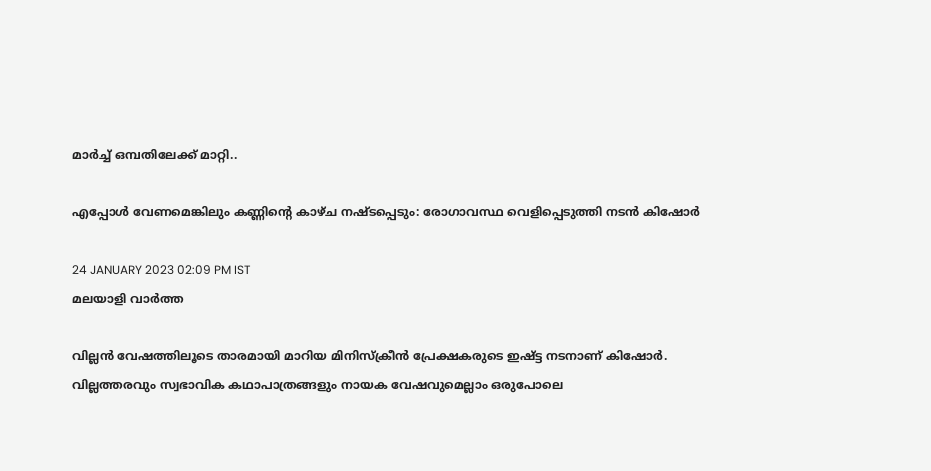മാർച്ച് ഒമ്പതിലേക്ക് മാറ്റി..

എപ്പോൾ വേണമെങ്കിലും കണ്ണിന്റെ കാഴ്ച നഷ്ടപ്പെടും: രോഗാവസ്ഥ വെളിപ്പെടുത്തി നടൻ കിഷോർ

24 JANUARY 2023 02:09 PM IST
മലയാളി വാര്‍ത്ത

വില്ലന്‍ വേഷത്തിലൂടെ താരമായി മാറിയ മിനിസ്ക്രീൻ പ്രേക്ഷകരുടെ ഇഷ്ട്ട നടനാണ് കിഷോർ. വില്ലത്തരവും സ്വഭാവിക കഥാപാത്രങ്ങളും നായക വേഷവുമെല്ലാം ഒരുപോലെ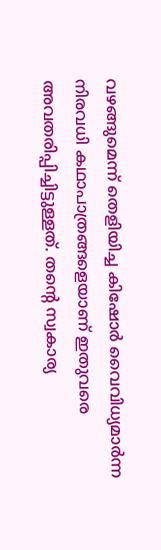വഴങ്ങുമെന്ന് തെളിയിച്ച കിഷോര്‍ വൈവിധ്യമാര്‍ന്ന നിരവധി കഥാപാത്രങ്ങളെയാണ് ഇതുവരെ അവതരിപ്പിച്ചിട്ടുള്ളത്. തന്റെ സ്വകാര്യ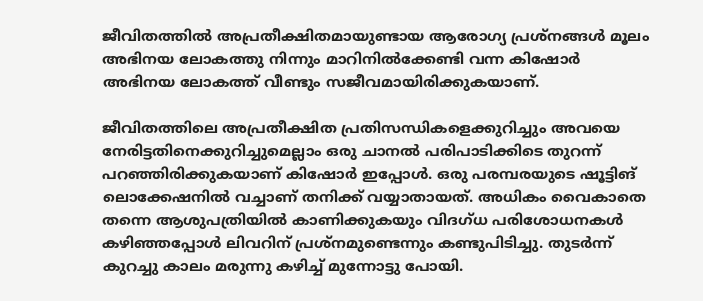ജീവിതത്തില്‍ അപ്രതീക്ഷിതമായുണ്ടായ ആരോഗ്യ പ്രശ്‌നങ്ങള്‍ മൂലം അഭിനയ ലോകത്തു നിന്നും മാറിനില്‍ക്കേണ്ടി വന്ന കിഷോർ അഭിനയ ലോകത്ത് വീണ്ടും സജീവമായിരിക്കുകയാണ്.

ജീവിതത്തിലെ അപ്രതീക്ഷിത പ്രതിസന്ധികളെക്കുറിച്ചും അവയെ നേരിട്ടതിനെക്കുറിച്ചുമെല്ലാം ഒരു ചാനൽ പരിപാടിക്കിടെ തുറന്ന് പറഞ്ഞിരിക്കുകയാണ് കിഷോർ ഇപ്പോൾ. ഒരു പരമ്പരയുടെ ഷൂട്ടിങ് ലൊക്കേഷനിൽ വച്ചാണ് തനിക്ക് വയ്യാതായത്. അധികം വൈകാതെ തന്നെ ആശുപത്രിയില്‍ കാണിക്കുകയും വിദഗ്ധ പരിശോധനകള്‍ കഴിഞ്ഞപ്പോള്‍ ലിവറിന് പ്രശ്‌നമുണ്ടെന്നും കണ്ടുപിടിച്ചു. തുടര്‍ന്ന് കുറച്ചു കാലം മരുന്നു കഴിച്ച് മുന്നോട്ടു പോയി.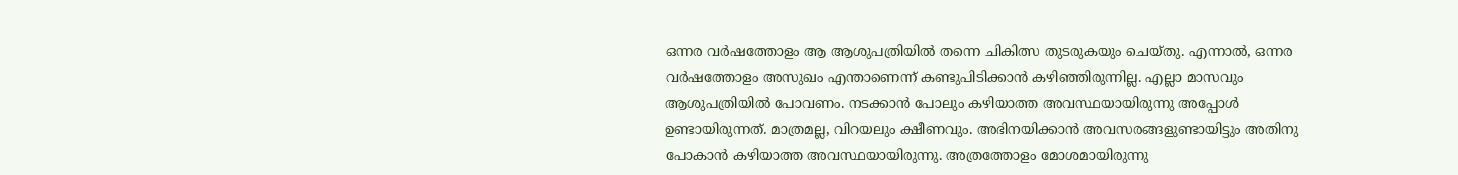ഒന്നര വര്‍ഷത്തോളം ആ ആശുപത്രിയില്‍ തന്നെ ചികിത്സ തുടരുകയും ചെയ്തു. എന്നാല്‍, ഒന്നര വര്‍ഷത്തോളം അസുഖം എന്താണെന്ന് കണ്ടുപിടിക്കാന്‍ കഴിഞ്ഞിരുന്നില്ല. എല്ലാ മാസവും ആശുപത്രിയില്‍ പോവണം. നടക്കാന്‍ പോലും കഴിയാത്ത അവസ്ഥയായിരുന്നു അപ്പോള്‍ ഉണ്ടായിരുന്നത്. മാത്രമല്ല, വിറയലും ക്ഷീണവും. അഭിനയിക്കാന്‍ അവസരങ്ങളുണ്ടായിട്ടും അതിനു പോകാന്‍ കഴിയാത്ത അവസ്ഥയായിരുന്നു. അത്രത്തോളം മോശമായിരുന്നു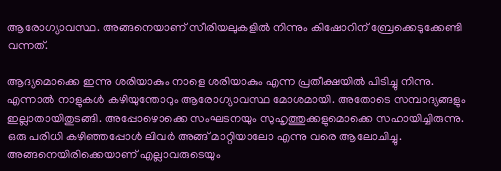ആരോഗ്യാവസ്ഥ. അങ്ങനെയാണ് സീരിയലുകളിൽ നിന്നും കിഷോറിന് ബ്രേക്കെടുക്കേണ്ടി വന്നത്.

ആദ്യമൊക്കെ ഇന്നു ശരിയാകും നാളെ ശരിയാകും എന്ന പ്രതീക്ഷയില്‍ പിടിച്ചു നിന്നു. എന്നാല്‍ നാളുകള്‍ കഴിയുന്തോറും ആരോഗ്യാവസ്ഥ മോശമായി. അതോടെ സമ്പാദ്യങ്ങളും ഇല്ലാതായിതുടങ്ങി. അപ്പോഴൊക്കെ സംഘടനയും സുഹൃത്തുക്കളുമൊക്കെ സഹായിച്ചിരുന്നു. ഒരു പരിധി കഴിഞ്ഞപ്പോള്‍ ലിവര്‍ അങ്ങ് മാറ്റിയാലോ എന്നു വരെ ആലോചിച്ചു. അങ്ങനെയിരിക്കെയാണ് എല്ലാവരുടെയും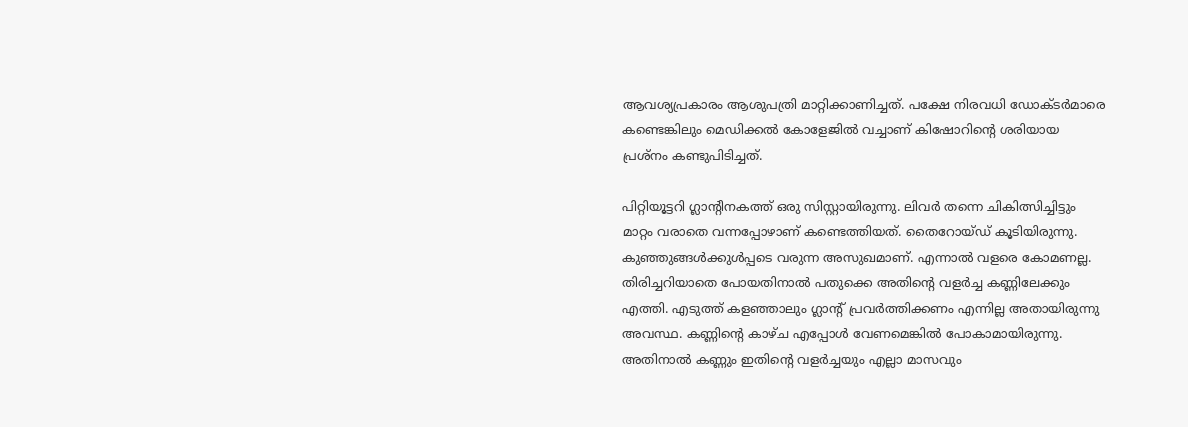ആവശ്യപ്രകാരം ആശുപത്രി മാറ്റിക്കാണിച്ചത്. പക്ഷേ നിരവധി ഡോക്ടര്‍മാരെ കണ്ടെങ്കിലും മെഡിക്കല്‍ കോളേജില്‍ വച്ചാണ് കിഷോറിന്റെ ശരിയായ പ്രശ്‌നം കണ്ടുപിടിച്ചത്.

പിറ്റിയൂട്ടറി ഗ്ലാന്റിനകത്ത് ഒരു സിസ്റ്റായിരുന്നു. ലിവര്‍ തന്നെ ചികിത്സിച്ചിട്ടും മാറ്റം വരാതെ വന്നപ്പോഴാണ് കണ്ടെത്തിയത്. തൈറോയ്ഡ് കൂടിയിരുന്നു. കുഞ്ഞുങ്ങള്‍ക്കുള്‍പ്പടെ വരുന്ന അസുഖമാണ്. എന്നാല്‍ വളരെ കോമണല്ല. തിരിച്ചറിയാതെ പോയതിനാല്‍ പതുക്കെ അതിന്റെ വളര്‍ച്ച കണ്ണിലേക്കും എത്തി. എടുത്ത് കളഞ്ഞാലും ഗ്ലാന്റ് പ്രവര്‍ത്തിക്കണം എന്നില്ല അതായിരുന്നു അവസ്ഥ. കണ്ണിന്റെ കാഴ്ച എപ്പോള്‍ വേണമെങ്കില്‍ പോകാമായിരുന്നു. അതിനാല്‍ കണ്ണും ഇതിന്റെ വളര്‍ച്ചയും എല്ലാ മാസവും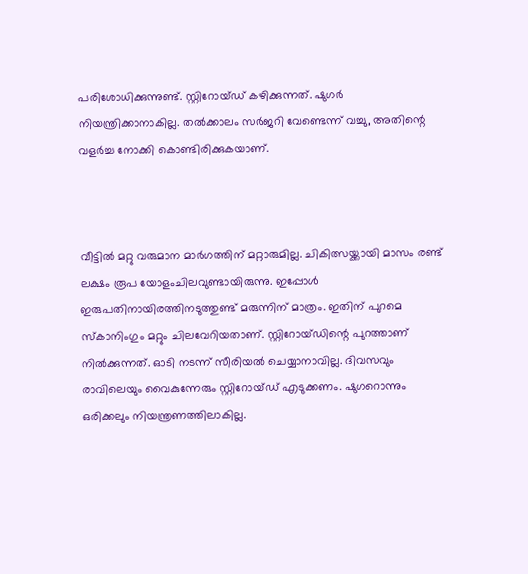പരിശോധിക്കുന്നുണ്ട്. സ്റ്റിറോയ്ഡ് കഴിക്കുന്നത്. ഷുഗര്‍ നിയന്ത്രിക്കാനാകില്ല. തല്‍ക്കാലം സര്‍ജറി വേണ്ടെന്ന് വച്ചു, അതിന്റെ വളര്‍ച്ച നോക്കി കൊണ്ടിരിക്കുകയാണ്.



വീട്ടില്‍ മറ്റു വരുമാന മാര്‍ഗത്തിന് മറ്റാരുമില്ല. ചികിത്സയ്ക്കായി മാസം രണ്ട് ലക്ഷം രൂപ യോളംചിലവുണ്ടായിരുന്നു. ഇപ്പോള്‍ ഇരുപതിനായിരത്തിനടുത്തുണ്ട് മരുന്നിന് മാത്രം. ഇതിന് പുറമെ സ്‌കാനിംഗും മറ്റും ചിലവേറിയതാണ്. സ്റ്റിറോയ്ഡിന്റെ പുറത്താണ് നില്‍ക്കുന്നത്. ഓടി നടന്ന് സീരിയല്‍ ചെയ്യാനാവില്ല. ദിവസവും രാവിലെയും വൈകുന്നേരും സ്റ്റിറോയ്ഡ് എടുക്കണം. ഷുഗറൊന്നും ഒരിക്കലും നിയന്ത്രണത്തിലാകില്ല.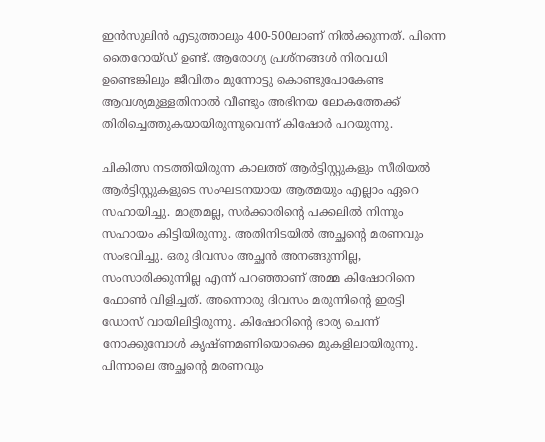ഇന്‍സുലിന്‍ എടുത്താലും 400-500ലാണ് നില്‍ക്കുന്നത്. പിന്നെ തൈറോയ്ഡ് ഉണ്ട്. ആരോഗ്യ പ്രശ്‌നങ്ങള്‍ നിരവധി ഉണ്ടെങ്കിലും ജീവിതം മുന്നോട്ടു കൊണ്ടുപോകേണ്ട ആവശ്യമുള്ളതിനാല്‍ വീണ്ടും അഭിനയ ലോകത്തേക്ക് തിരിച്ചെത്തുകയായിരുന്നുവെന്ന് കിഷോർ പറയുന്നു.

ചികിത്സ നടത്തിയിരുന്ന കാലത്ത് ആര്‍ട്ടിസ്റ്റുകളും സീരിയല്‍ ആര്‍ട്ടിസ്റ്റുകളുടെ സംഘടനയായ ആത്മയും എല്ലാം ഏറെ സഹായിച്ചു. മാത്രമല്ല, സര്‍ക്കാരിന്റെ പക്കലില്‍ നിന്നും സഹായം കിട്ടിയിരുന്നു. അതിനിടയില്‍ അച്ഛന്റെ മരണവും സംഭവിച്ചു. ഒരു ദിവസം അച്ഛന്‍ അനങ്ങുന്നില്ല, സംസാരിക്കുന്നില്ല എന്ന് പറഞ്ഞാണ് അമ്മ കിഷോറിനെ ഫോണ്‍ വിളിച്ചത്. അന്നൊരു ദിവസം മരുന്നിന്റെ ഇരട്ടി ഡോസ് വായിലിട്ടിരുന്നു. കിഷോറിന്റെ ഭാര്യ ചെന്ന് നോക്കുമ്പോള്‍ കൃഷ്ണമണിയൊക്കെ മുകളിലായിരുന്നു. പിന്നാലെ അച്ഛന്റെ മരണവും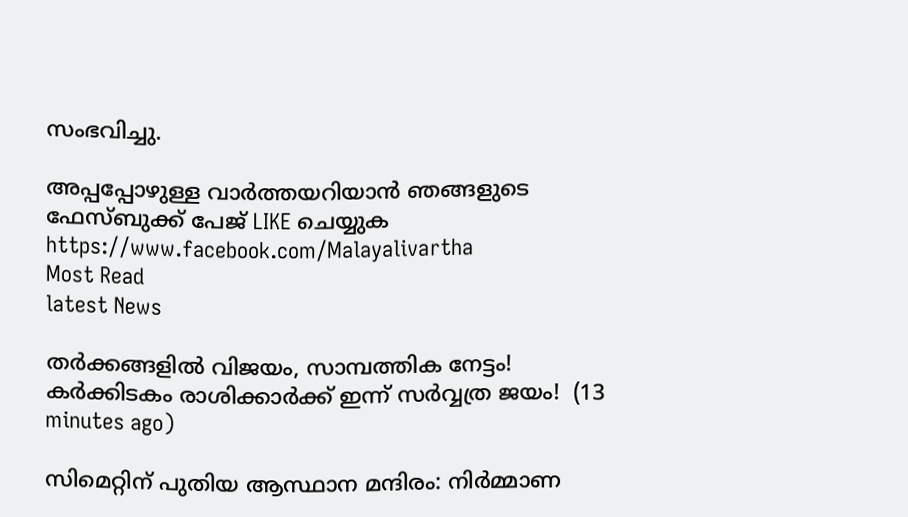സംഭവിച്ചു.

അപ്പപ്പോഴുള്ള വാര്‍ത്തയറിയാന്‍ ഞങ്ങളുടെ ഫേസ്‌ബുക്ക്‌ പേജ് LIKE ചെയ്യുക
https://www.facebook.com/Malayalivartha
Most Read
latest News

തർക്കങ്ങളിൽ വിജയം, സാമ്പത്തിക നേട്ടം! കർക്കിടകം രാശിക്കാർക്ക് ഇന്ന് സർവ്വത്ര ജയം!  (13 minutes ago)

സിമെറ്റിന് പുതിയ ആസ്ഥാന മന്ദിരം: നിര്‍മ്മാണ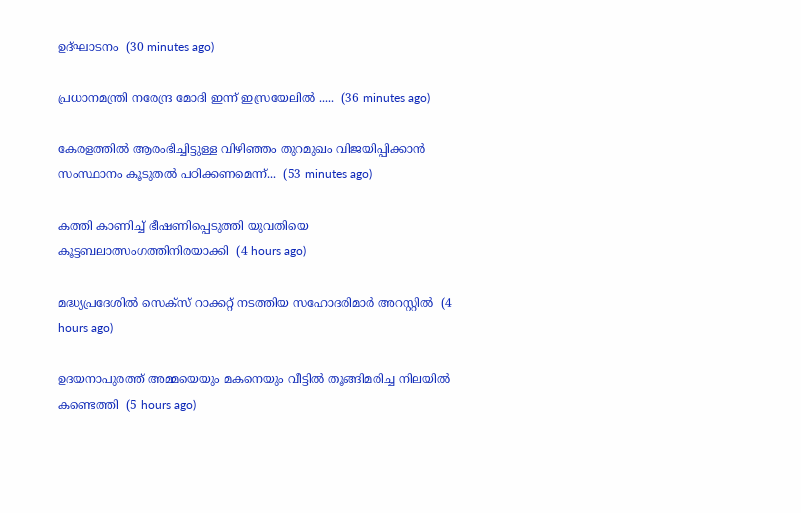ഉദ്ഘാടനം  (30 minutes ago)

പ്രധാനമന്ത്രി നരേന്ദ്ര മോദി ഇന്ന് ഇസ്രയേലിൽ .....  (36 minutes ago)

കേരളത്തിൽ ആരംഭിച്ചിട്ടുള്ള വിഴിഞ്ഞം തുറമുഖം വിജയിപ്പിക്കാൻ സംസ്ഥാനം കൂടുതൽ പഠിക്കണമെന്ന്...  (53 minutes ago)

കത്തി കാണിച്ച് ഭീഷണിപ്പെടുത്തി യുവതിയെ കൂട്ടബലാത്സംഗത്തിനിരയാക്കി  (4 hours ago)

മദ്ധ്യപ്രദേശില്‍ സെക്‌സ് റാക്കറ്റ് നടത്തിയ സഹോദരിമാര്‍ അറസ്റ്റില്‍  (4 hours ago)

ഉദയനാപുരത്ത് അമ്മയെയും മകനെയും വീട്ടില്‍ തൂങ്ങിമരിച്ച നിലയില്‍ കണ്ടെത്തി  (5 hours ago)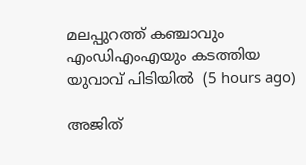മലപ്പുറത്ത് കഞ്ചാവും എംഡിഎംഎയും കടത്തിയ യുവാവ് പിടിയില്‍  (5 hours ago)

അജിത്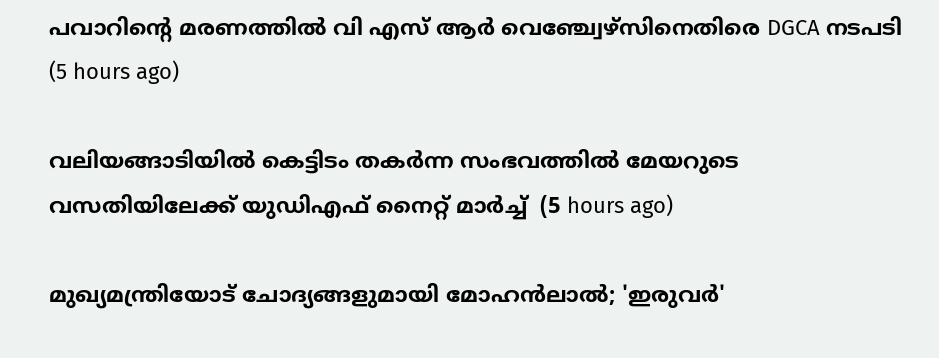പവാറിന്റെ മരണത്തില്‍ വി എസ് ആര്‍ വെഞ്ച്വേഴ്‌സിനെതിരെ DGCA നടപടി  (5 hours ago)

വലിയങ്ങാടിയില്‍ കെട്ടിടം തകര്‍ന്ന സംഭവത്തില്‍ മേയറുടെ വസതിയിലേക്ക് യുഡിഎഫ് നൈറ്റ് മാര്‍ച്ച്  (5 hours ago)

മുഖ്യമന്ത്രിയോട് ചോദ്യങ്ങളുമായി മോഹന്‍ലാല്‍; 'ഇരുവര്‍'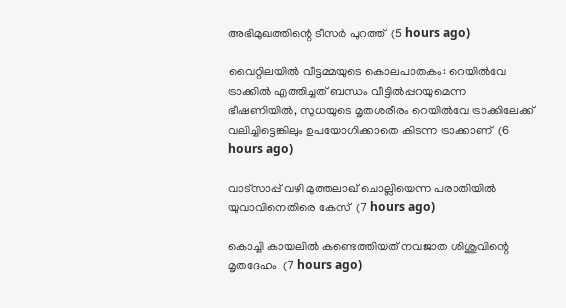അഭിമുഖത്തിന്റെ ടീസര്‍ പുറത്ത്  (5 hours ago)

വൈറ്റിലയില്‍ വീട്ടമ്മയുടെ കൊലപാതകം: റെയില്‍വേ ട്രാക്കില്‍ എത്തിച്ചത് ബന്ധം വീട്ടില്‍പ്പറയുമെന്ന ഭീഷണിയില്‍, സുധയുടെ മൃതശരീരം റെയില്‍വേ ട്രാക്കിലേക്ക് വലിച്ചിട്ടെങ്കിലും ഉപയോഗിക്കാതെ കിടന്ന ട്രാക്കാണ്  (6 hours ago)

വാട്‌സാപ്പ് വഴി മുത്തലാഖ് ചൊല്ലിയെന്ന പരാതിയില്‍ യുവാവിനെതിരെ കേസ്  (7 hours ago)

കൊച്ചി കായലില്‍ കണ്ടെത്തിയത് നവജാത ശിശുവിന്റെ മൃതദേഹം  (7 hours ago)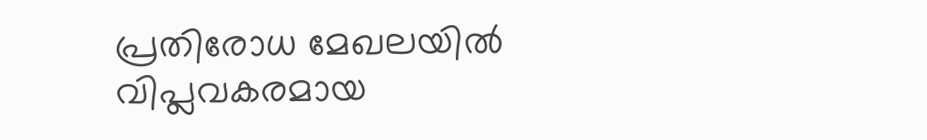പ്രതിരോധ മേഖലയില്‍ വിപ്ലവകരമായ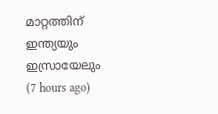മാറ്റത്തിന് ഇന്ത്യയും ഇസ്രായേലും  (7 hours ago)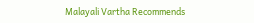Malayali Vartha Recommends